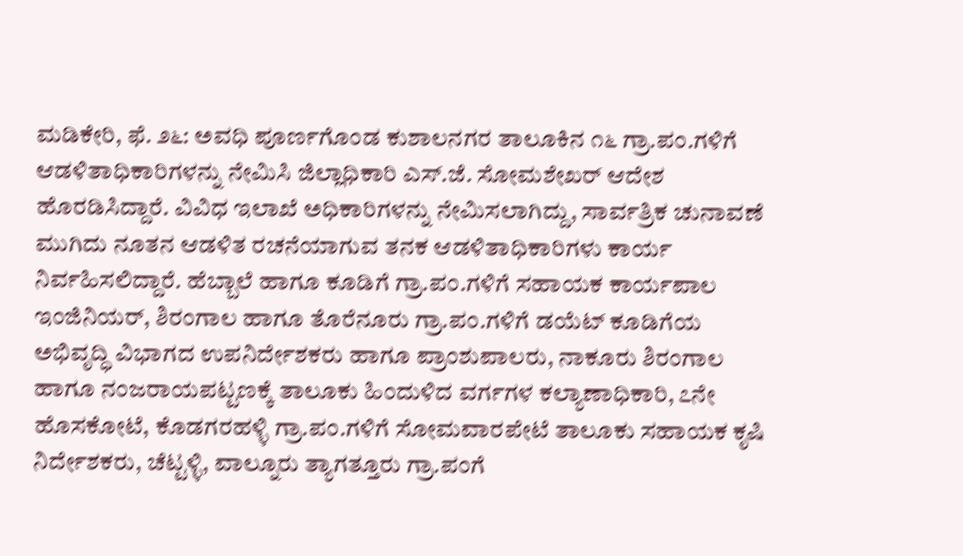ಮಡಿಕೇರಿ, ಫೆ. ೨೬: ಅವಧಿ ಪೂರ್ಣಗೊಂಡ ಕುಶಾಲನಗರ ತಾಲೂಕಿನ ೧೬ ಗ್ರಾ.ಪಂ.ಗಳಿಗೆ ಆಡಳಿತಾಧಿಕಾರಿಗಳನ್ನು ನೇಮಿಸಿ ಜಿಲ್ಲಾಧಿಕಾರಿ ಎಸ್.ಜೆ. ಸೋಮಶೇಖರ್ ಆದೇಶ ಹೊರಡಿಸಿದ್ದಾರೆ. ವಿವಿಧ ಇಲಾಖೆ ಅಧಿಕಾರಿಗಳನ್ನು ನೇಮಿಸಲಾಗಿದ್ದು, ಸಾರ್ವತ್ರಿಕ ಚುನಾವಣೆ ಮುಗಿದು ನೂತನ ಆಡಳಿತ ರಚನೆಯಾಗುವ ತನಕ ಆಡಳಿತಾಧಿಕಾರಿಗಳು ಕಾರ್ಯ ನಿರ್ವಹಿಸಲಿದ್ದಾರೆ. ಹೆಬ್ಬಾಲೆ ಹಾಗೂ ಕೂಡಿಗೆ ಗ್ರಾ.ಪಂ.ಗಳಿಗೆ ಸಹಾಯಕ ಕಾರ್ಯಪಾಲ ಇಂಜಿನಿಯರ್, ಶಿರಂಗಾಲ ಹಾಗೂ ತೊರೆನೂರು ಗ್ರಾ.ಪಂ.ಗಳಿಗೆ ಡಯೆಟ್ ಕೂಡಿಗೆಯ ಅಭಿವೃದ್ಧಿ ವಿಭಾಗದ ಉಪನಿರ್ದೇಶಕರು ಹಾಗೂ ಪ್ರಾಂಶುಪಾಲರು, ನಾಕೂರು ಶಿರಂಗಾಲ ಹಾಗೂ ನಂಜರಾಯಪಟ್ಟಣಕ್ಕೆ ತಾಲೂಕು ಹಿಂದುಳಿದ ವರ್ಗಗಳ ಕಲ್ಯಾಣಾಧಿಕಾರಿ, ೭ನೇ ಹೊಸಕೋಟೆ, ಕೊಡಗರಹಳ್ಳಿ ಗ್ರಾ.ಪಂ.ಗಳಿಗೆ ಸೋಮವಾರಪೇಟೆ ತಾಲೂಕು ಸಹಾಯಕ ಕೃಷಿ ನಿರ್ದೇಶಕರು, ಚೆಟ್ಟಳ್ಳಿ, ವಾಲ್ನೂರು ತ್ಯಾಗತ್ತೂರು ಗ್ರಾ.ಪಂಗೆ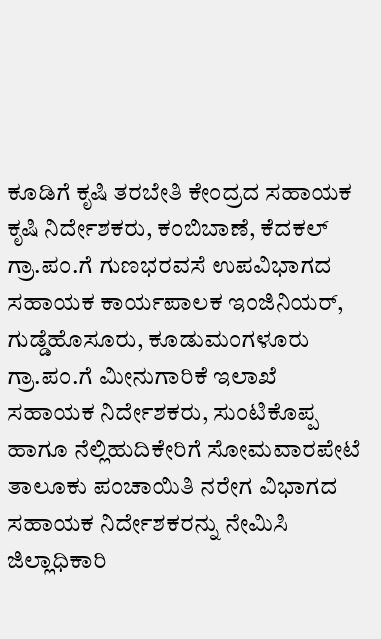ಕೂಡಿಗೆ ಕೃಷಿ ತರಬೇತಿ ಕೇಂದ್ರದ ಸಹಾಯಕ ಕೃಷಿ ನಿರ್ದೇಶಕರು, ಕಂಬಿಬಾಣೆ, ಕೆದಕಲ್ ಗ್ರಾ.ಪಂ.ಗೆ ಗುಣಭರವಸೆ ಉಪವಿಭಾಗದ ಸಹಾಯಕ ಕಾರ್ಯಪಾಲಕ ಇಂಜಿನಿಯರ್, ಗುಡ್ಡೆಹೊಸೂರು, ಕೂಡುಮಂಗಳೂರು ಗ್ರಾ.ಪಂ.ಗೆ ಮೀನುಗಾರಿಕೆ ಇಲಾಖೆ ಸಹಾಯಕ ನಿರ್ದೇಶಕರು, ಸುಂಟಿಕೊಪ್ಪ ಹಾಗೂ ನೆಲ್ಲಿಹುದಿಕೇರಿಗೆ ಸೋಮವಾರಪೇಟೆ ತಾಲೂಕು ಪಂಚಾಯಿತಿ ನರೇಗ ವಿಭಾಗದ ಸಹಾಯಕ ನಿರ್ದೇಶಕರನ್ನು ನೇಮಿಸಿ ಜಿಲ್ಲಾಧಿಕಾರಿ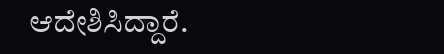ಆದೇಶಿಸಿದ್ದಾರೆ.